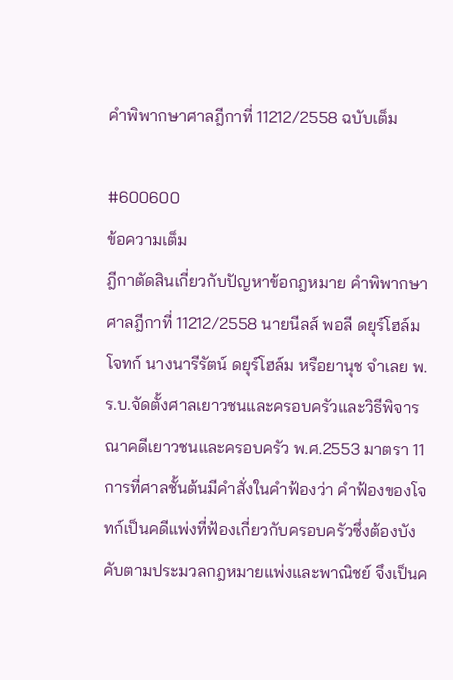คำพิพากษาศาลฎีกาที่ 11212/2558 ฉบับเต็ม

#600600
ข้อความเต็ม
ฎีกาตัดสินเกี่ยวกับปัญหาข้อกฎหมาย คำพิพากษาศาลฎีกาที่ 11212/2558 นายนีลส์ พอลี ดยุร์โฮล์ม โจทก์ นางนารีรัตน์ ดยุร์โฮล์ม หรือยานุช จำเลย พ.ร.บ.จัดตั้งศาลเยาวชนและครอบครัวและวิธีพิจารณาคดีเยาวชนและครอบครัว พ.ศ.2553 มาตรา 11 การที่ศาลชั้นต้นมีคำสั่งในคำฟ้องว่า คำฟ้องของโจทก์เป็นคดีแพ่งที่ฟ้องเกี่ยวกับครอบครัวซึ่งต้องบังคับตามประมวลกฎหมายแพ่งและพาณิชย์ จึงเป็นค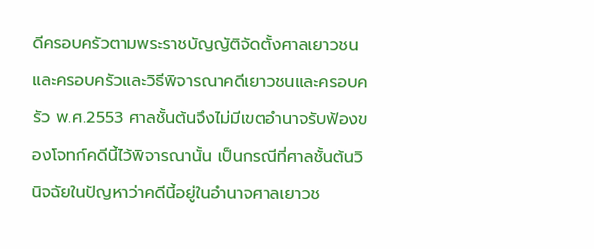ดีครอบครัวตามพระราชบัญญัติจัดตั้งศาลเยาวชนและครอบครัวและวิธีพิจารณาคดีเยาวชนและครอบครัว พ.ศ.2553 ศาลชั้นต้นจึงไม่มีเขตอำนาจรับฟ้องของโจทก์คดีนี้ไว้พิจารณานั้น เป็นกรณีที่ศาลชั้นต้นวินิจฉัยในปัญหาว่าคดีนี้อยู่ในอำนาจศาลเยาวช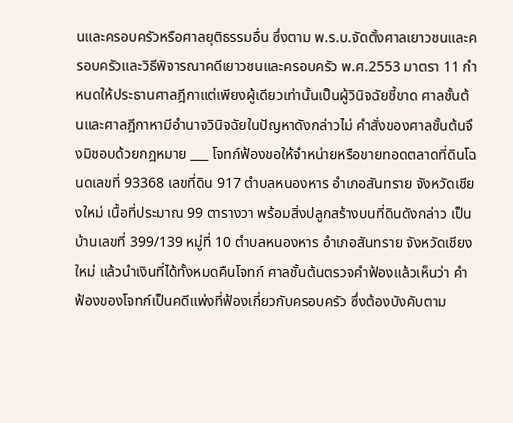นและครอบครัวหรือศาลยุติธรรมอื่น ซึ่งตาม พ.ร.บ.จัดตั้งศาลเยาวชนและครอบครัวและวิธีพิจารณาคดีเยาวชนและครอบครัว พ.ศ.2553 มาตรา 11 กำหนดให้ประธานศาลฎีกาแต่เพียงผู้เดียวเท่านั้นเป็นผู้วินิจฉัยชี้ขาด ศาลชั้นต้นและศาลฎีกาหามีอำนาจวินิจฉัยในปัญหาดังกล่าวไม่ คำสั่งของศาลชั้นต้นจึงมิชอบด้วยกฎหมาย ___ โจทก์ฟ้องขอให้จำหน่ายหรือขายทอดตลาดที่ดินโฉนดเลขที่ 93368 เลขที่ดิน 917 ตำบลหนองหาร อำเภอสันทราย จังหวัดเชียงใหม่ เนื้อที่ประมาณ 99 ตารางวา พร้อมสิ่งปลูกสร้างบนที่ดินดังกล่าว เป็นบ้านเลขที่ 399/139 หมู่ที่ 10 ตำบลหนองหาร อำเภอสันทราย จังหวัดเชียงใหม่ แล้วนำเงินที่ได้ทั้งหมดคืนโจทก์ ศาลชั้นต้นตรวจคำฟ้องแล้วเห็นว่า คำฟ้องของโจทก์เป็นคดีแพ่งที่ฟ้องเกี่ยวกับครอบครัว ซึ่งต้องบังคับตาม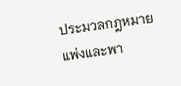ประมวลกฎหมายแพ่งและพา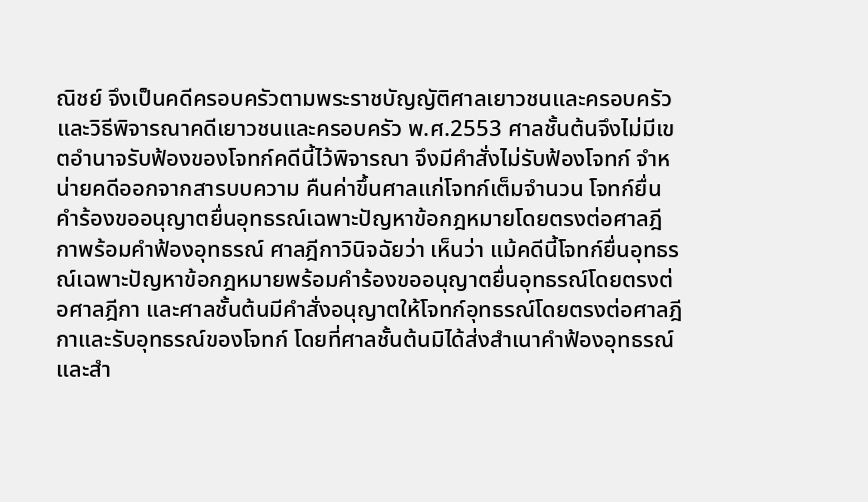ณิชย์ จึงเป็นคดีครอบครัวตามพระราชบัญญัติศาลเยาวชนและครอบครัวและวิธีพิจารณาคดีเยาวชนและครอบครัว พ.ศ.2553 ศาลชั้นต้นจึงไม่มีเขตอำนาจรับฟ้องของโจทก์คดีนี้ไว้พิจารณา จึงมีคำสั่งไม่รับฟ้องโจทก์ จำหน่ายคดีออกจากสารบบความ คืนค่าขึ้นศาลแก่โจทก์เต็มจำนวน โจทก์ยื่นคำร้องขออนุญาตยื่นอุทธรณ์เฉพาะปัญหาข้อกฎหมายโดยตรงต่อศาลฎีกาพร้อมคำฟ้องอุทธรณ์ ศาลฎีกาวินิจฉัยว่า เห็นว่า แม้คดีนี้โจทก์ยื่นอุทธรณ์เฉพาะปัญหาข้อกฎหมายพร้อมคำร้องขออนุญาตยื่นอุทธรณ์โดยตรงต่อศาลฎีกา และศาลชั้นต้นมีคำสั่งอนุญาตให้โจทก์อุทธรณ์โดยตรงต่อศาลฎีกาและรับอุทธรณ์ของโจทก์ โดยที่ศาลชั้นต้นมิได้ส่งสำเนาคำฟ้องอุทธรณ์และสำ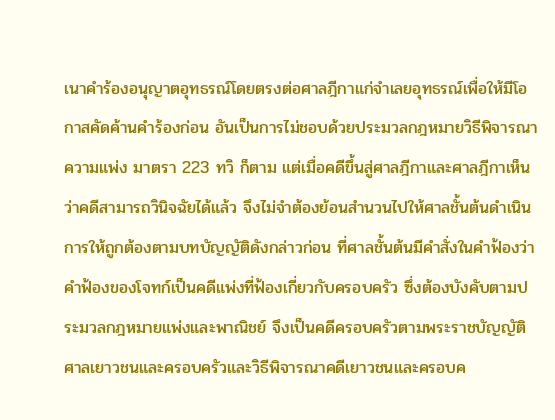เนาคำร้องอนุญาตอุทธรณ์โดยตรงต่อศาลฎีกาแก่จำเลยอุทธรณ์เพื่อให้มีโอกาสคัดค้านคำร้องก่อน อันเป็นการไม่ชอบด้วยประมวลกฎหมายวิธีพิจารณาความแพ่ง มาตรา 223 ทวิ ก็ตาม แต่เมื่อคดีขึ้นสู่ศาลฎีกาและศาลฎีกาเห็นว่าคดีสามารถวินิจฉัยได้แล้ว จึงไม่จำต้องย้อนสำนวนไปให้ศาลชั้นต้นดำเนินการให้ถูกต้องตามบทบัญญัติดังกล่าวก่อน ที่ศาลชั้นต้นมีคำสั่งในคำฟ้องว่า คำฟ้องของโจทก์เป็นคดีแพ่งที่ฟ้องเกี่ยวกับครอบครัว ซึ่งต้องบังคับตามประมวลกฎหมายแพ่งและพาณิชย์ จึงเป็นคดีครอบครัวตามพระราชบัญญัติศาลเยาวชนและครอบครัวและวิธีพิจารณาคดีเยาวชนและครอบค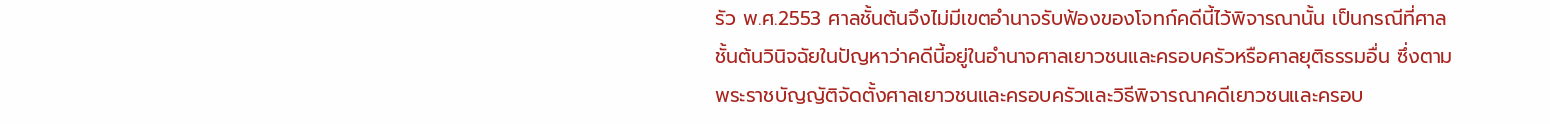รัว พ.ศ.2553 ศาลชั้นต้นจึงไม่มีเขตอำนาจรับฟ้องของโจทก์คดีนี้ไว้พิจารณานั้น เป็นกรณีที่ศาลชั้นต้นวินิจฉัยในปัญหาว่าคดีนี้อยู่ในอำนาจศาลเยาวชนและครอบครัวหรือศาลยุติธรรมอื่น ซึ่งตามพระราชบัญญัติจัดตั้งศาลเยาวชนและครอบครัวและวิธีพิจารณาคดีเยาวชนและครอบ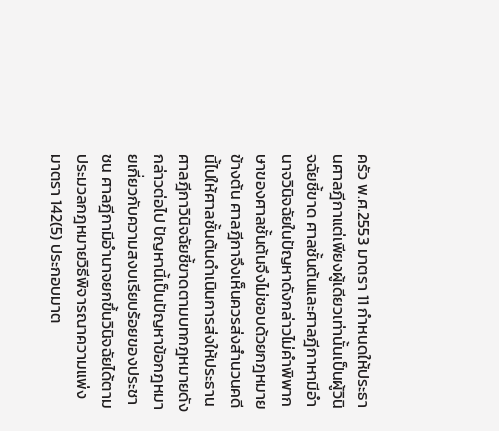ครัว พ.ศ.2553 มาตรา 11 กำหนดให้ประธานศาลฎีกาแต่เพียงผู้เดียวเท่านั้นเป็นผู้วินิจฉัยชี้ขาด ศาลชั้นต้นและศาลฎีกาหามีอำนาจวินิจฉัยในปัญหาดังกล่าวไม่คำพิพากษาของศาลชั้นต้นจึงไม่ชอบด้วยกฎหมายข้างต้น ศาลฎีกาจึงเห็นควรส่งสำนวนคดีนี้ไปให้ศาลชั้นต้นดำเนินการส่งให้ประธานศาลฎีกาวินิจฉัยชี้ขาดตามบทกฎหมายดังกล่าวต่อไป ปัญหานี้เป็นปัญหาข้อกฎหมายเกี่ยวกับความสงบเรียบร้อยของประชาชน ศาลฎีกามีอำนาจยกขึ้นวินิจฉัยได้ตามประมวลกฎหมายวิธีพิจารณาความแพ่ง มาตรา 142(5) ประกอบมาต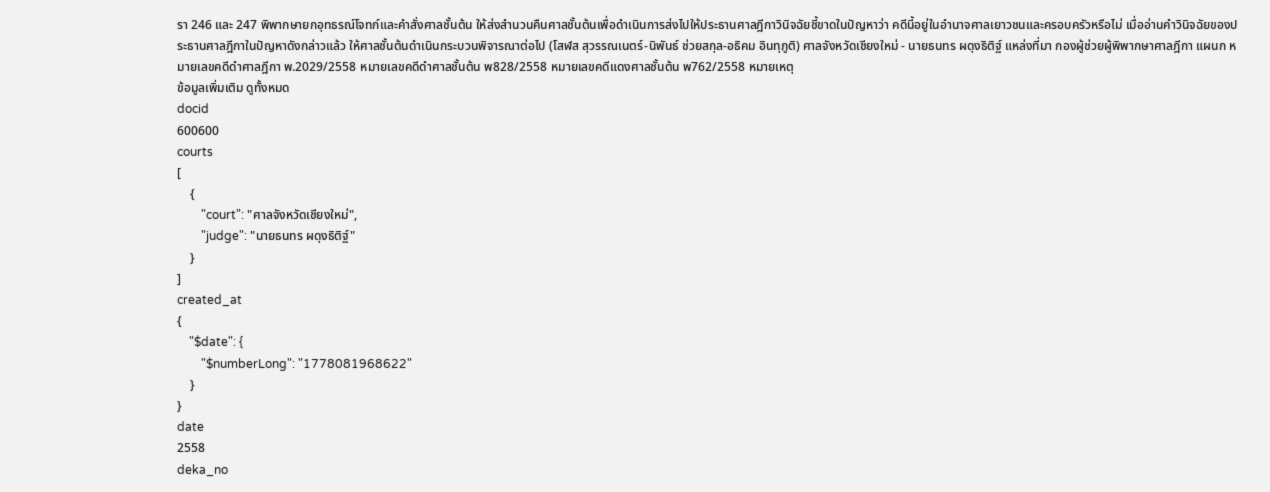รา 246 และ 247 พิพากษายกอุทธรณ์โจทก์และคำสั่งศาลชั้นต้น ให้ส่งสำนวนคืนศาลชั้นต้นเพื่อดำเนินการส่งไปให้ประธานศาลฎีกาวินิจฉัยชี้ขาดในปัญหาว่า คดีนี้อยู่ในอำนาจศาลเยาวชนและครอบครัวหรือไม่ เมื่ออ่านคำวินิจฉัยของประธานศาลฎีกาในปัญหาดังกล่าวแล้ว ให้ศาลชั้นต้นดำเนินกระบวนพิจารณาต่อไป (โสฬส สุวรรณเนตร์-นิพันธ์ ช่วยสกุล-อธิคม อินทุภูติ) ศาลจังหวัดเชียงใหม่ - นายธนทร ผดุงธิติฐ์ แหล่งที่มา กองผู้ช่วยผู้พิพากษาศาลฎีกา แผนก หมายเลขคดีดำศาลฎีกา พ.2029/2558 หมายเลขคดีดำศาลชั้นต้น พ828/2558 หมายเลขคดีแดงศาลชั้นต้น พ762/2558 หมายเหตุ
ข้อมูลเพิ่มเติม ดูทั้งหมด
docid
600600
courts
[
    {
        "court": "ศาลจังหวัดเชียงใหม่",
        "judge": "นายธนทร ผดุงธิติฐ์"
    }
]
created_at
{
    "$date": {
        "$numberLong": "1778081968622"
    }
}
date
2558
deka_no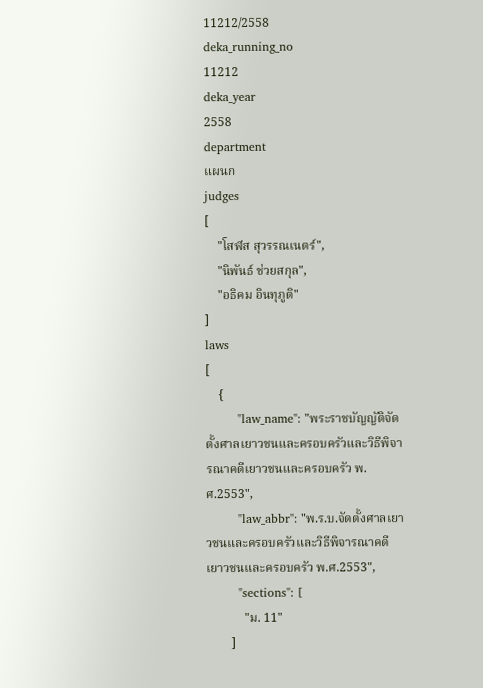11212/2558
deka_running_no
11212
deka_year
2558
department
แผนก
judges
[
    "โสฬส สุวรรณเนตร์",
    "นิพันธ์ ช่วยสกุล",
    "อธิคม อินทุภูติ"
]
laws
[
    {
        "law_name": "พระราชบัญญัติจัดตั้งศาลเยาวชนและครอบครัวและวิธีพิจารณาคดีเยาวชนและครอบครัว พ.ศ.2553",
        "law_abbr": "พ.ร.บ.จัดตั้งศาลเยาวชนและครอบครัวและวิธีพิจารณาคดีเยาวชนและครอบครัว พ.ศ.2553",
        "sections": [
            "ม. 11"
        ]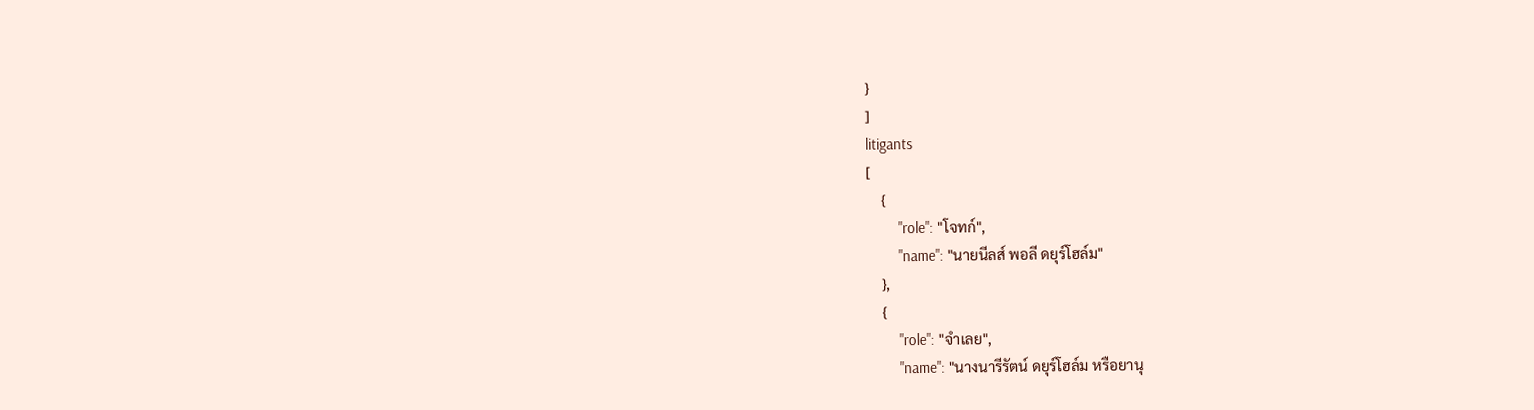}
]
litigants
[
    {
        "role": "โจทก์",
        "name": "นายนีลส์ พอลี ดยุร์โฮล์ม"
    },
    {
        "role": "จำเลย",
        "name": "นางนารีรัตน์ ดยุร์โฮล์ม หรือยานุ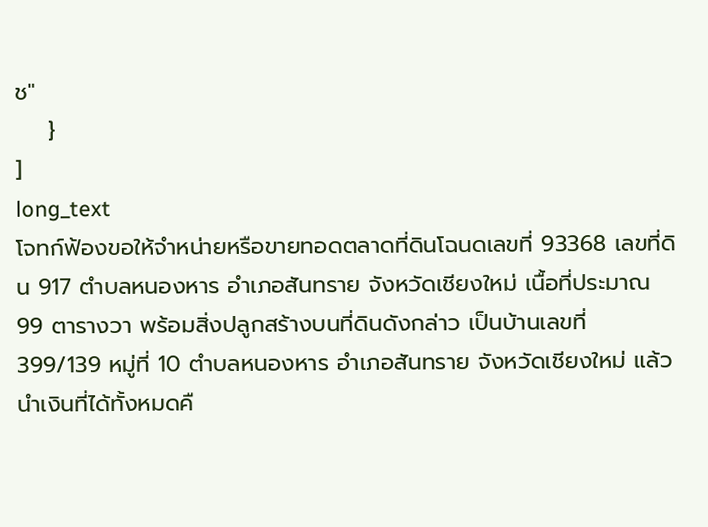ช"
    }
]
long_text
โจทก์ฟ้องขอให้จำหน่ายหรือขายทอดตลาดที่ดินโฉนดเลขที่ 93368 เลขที่ดิน 917 ตำบลหนองหาร อำเภอสันทราย จังหวัดเชียงใหม่ เนื้อที่ประมาณ 99 ตารางวา พร้อมสิ่งปลูกสร้างบนที่ดินดังกล่าว เป็นบ้านเลขที่ 399/139 หมู่ที่ 10 ตำบลหนองหาร อำเภอสันทราย จังหวัดเชียงใหม่ แล้วนำเงินที่ได้ทั้งหมดคื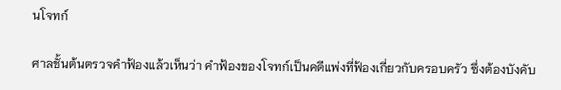นโจทก์

ศาลชั้นต้นตรวจคำฟ้องแล้วเห็นว่า คำฟ้องของโจทก์เป็นคดีแพ่งที่ฟ้องเกี่ยวกับครอบครัว ซึ่งต้องบังคับ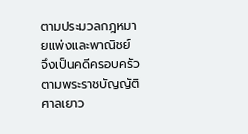ตามประมวลกฎหมายแพ่งและพาณิชย์ จึงเป็นคดีครอบครัวตามพระราชบัญญัติศาลเยาว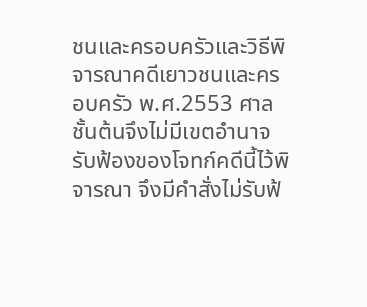ชนและครอบครัวและวิธีพิจารณาคดีเยาวชนและครอบครัว พ.ศ.2553 ศาลชั้นต้นจึงไม่มีเขตอำนาจรับฟ้องของโจทก์คดีนี้ไว้พิจารณา จึงมีคำสั่งไม่รับฟ้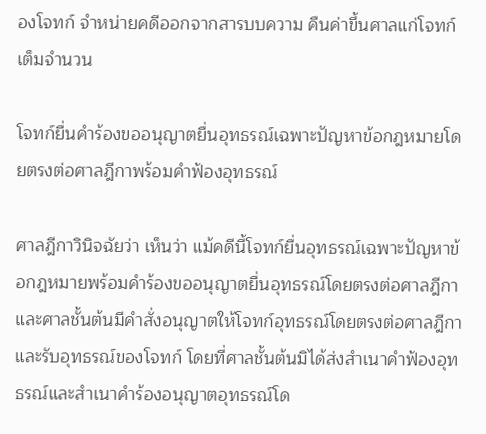องโจทก์ จำหน่ายคดีออกจากสารบบความ คืนค่าขึ้นศาลแก่โจทก์เต็มจำนวน

โจทก์ยื่นคำร้องขออนุญาตยื่นอุทธรณ์เฉพาะปัญหาข้อกฎหมายโดยตรงต่อศาลฎีกาพร้อมคำฟ้องอุทธรณ์

ศาลฎีกาวินิจฉัยว่า เห็นว่า แม้คดีนี้โจทก์ยื่นอุทธรณ์เฉพาะปัญหาข้อกฎหมายพร้อมคำร้องขออนุญาตยื่นอุทธรณ์โดยตรงต่อศาลฎีกา และศาลชั้นต้นมีคำสั่งอนุญาตให้โจทก์อุทธรณ์โดยตรงต่อศาลฎีกาและรับอุทธรณ์ของโจทก์ โดยที่ศาลชั้นต้นมิได้ส่งสำเนาคำฟ้องอุทธรณ์และสำเนาคำร้องอนุญาตอุทธรณ์โด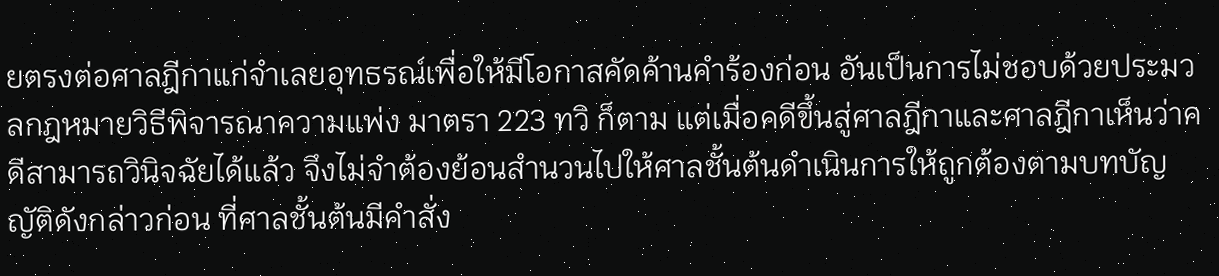ยตรงต่อศาลฎีกาแก่จำเลยอุทธรณ์เพื่อให้มีโอกาสคัดค้านคำร้องก่อน อันเป็นการไม่ชอบด้วยประมวลกฎหมายวิธีพิจารณาความแพ่ง มาตรา 223 ทวิ ก็ตาม แต่เมื่อคดีขึ้นสู่ศาลฎีกาและศาลฎีกาเห็นว่าคดีสามารถวินิจฉัยได้แล้ว จึงไม่จำต้องย้อนสำนวนไปให้ศาลชั้นต้นดำเนินการให้ถูกต้องตามบทบัญญัติดังกล่าวก่อน ที่ศาลชั้นต้นมีคำสั่ง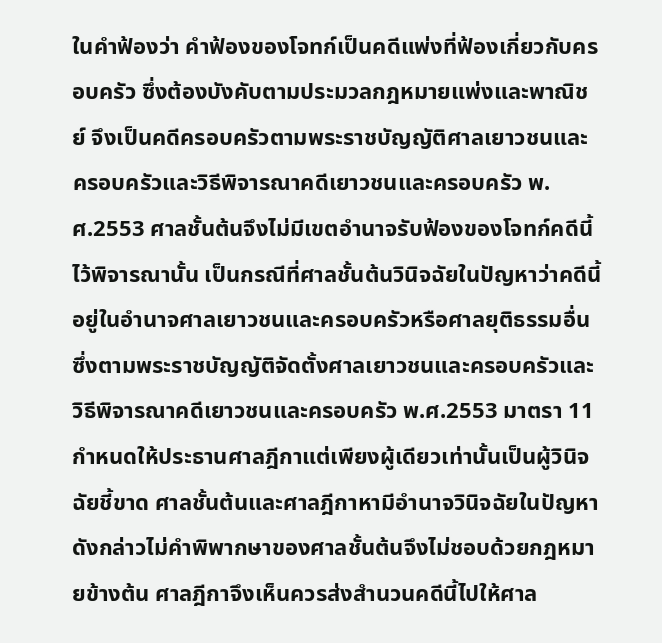ในคำฟ้องว่า คำฟ้องของโจทก์เป็นคดีแพ่งที่ฟ้องเกี่ยวกับครอบครัว ซึ่งต้องบังคับตามประมวลกฎหมายแพ่งและพาณิชย์ จึงเป็นคดีครอบครัวตามพระราชบัญญัติศาลเยาวชนและครอบครัวและวิธีพิจารณาคดีเยาวชนและครอบครัว พ.ศ.2553 ศาลชั้นต้นจึงไม่มีเขตอำนาจรับฟ้องของโจทก์คดีนี้ไว้พิจารณานั้น เป็นกรณีที่ศาลชั้นต้นวินิจฉัยในปัญหาว่าคดีนี้อยู่ในอำนาจศาลเยาวชนและครอบครัวหรือศาลยุติธรรมอื่น ซึ่งตามพระราชบัญญัติจัดตั้งศาลเยาวชนและครอบครัวและวิธีพิจารณาคดีเยาวชนและครอบครัว พ.ศ.2553 มาตรา 11 กำหนดให้ประธานศาลฎีกาแต่เพียงผู้เดียวเท่านั้นเป็นผู้วินิจฉัยชี้ขาด ศาลชั้นต้นและศาลฎีกาหามีอำนาจวินิจฉัยในปัญหาดังกล่าวไม่คำพิพากษาของศาลชั้นต้นจึงไม่ชอบด้วยกฎหมายข้างต้น ศาลฎีกาจึงเห็นควรส่งสำนวนคดีนี้ไปให้ศาล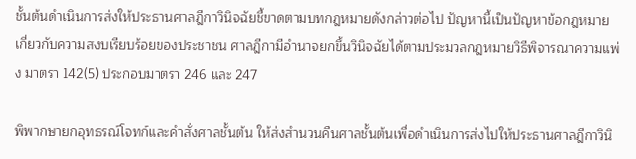ชั้นต้นดำเนินการส่งให้ประธานศาลฎีกาวินิจฉัยชี้ขาดตามบทกฎหมายดังกล่าวต่อไป ปัญหานี้เป็นปัญหาข้อกฎหมายเกี่ยวกับความสงบเรียบร้อยของประชาชน ศาลฎีกามีอำนาจยกขึ้นวินิจฉัยได้ตามประมวลกฎหมายวิธีพิจารณาความแพ่ง มาตรา 142(5) ประกอบมาตรา 246 และ 247

พิพากษายกอุทธรณ์โจทก์และคำสั่งศาลชั้นต้น ให้ส่งสำนวนคืนศาลชั้นต้นเพื่อดำเนินการส่งไปให้ประธานศาลฎีกาวินิ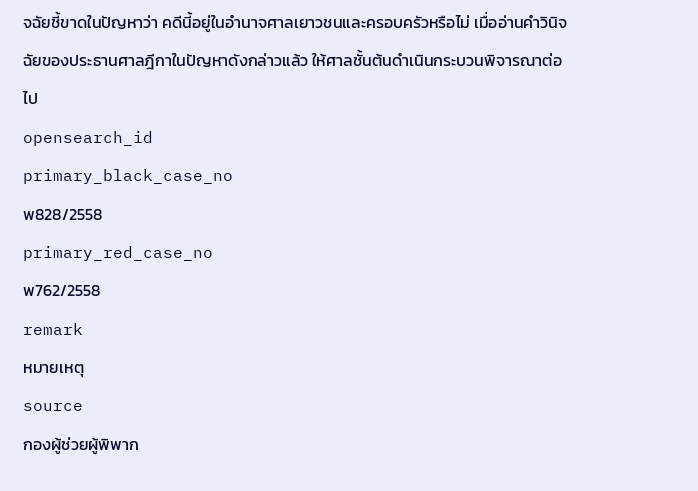จฉัยชี้ขาดในปัญหาว่า คดีนี้อยู่ในอำนาจศาลเยาวชนและครอบครัวหรือไม่ เมื่ออ่านคำวินิจฉัยของประธานศาลฎีกาในปัญหาดังกล่าวแล้ว ให้ศาลชั้นต้นดำเนินกระบวนพิจารณาต่อไป
opensearch_id
primary_black_case_no
พ828/2558
primary_red_case_no
พ762/2558
remark
หมายเหตุ
source
กองผู้ช่วยผู้พิพาก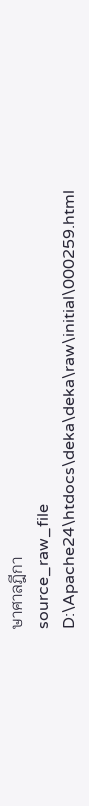ษาศาลฎีกา
source_raw_file
D:\Apache24\htdocs\deka\deka\raw\initial\000259.html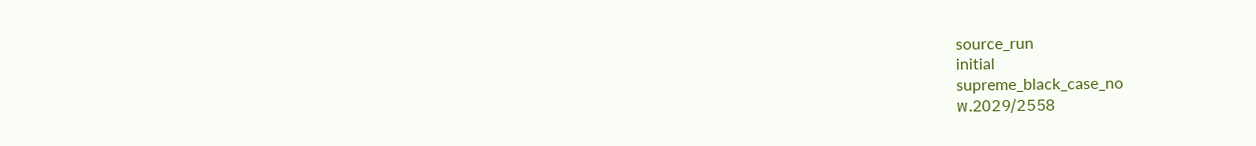source_run
initial
supreme_black_case_no
พ.2029/2558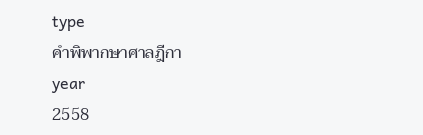type
คำพิพากษาศาลฎีกา
year
2558